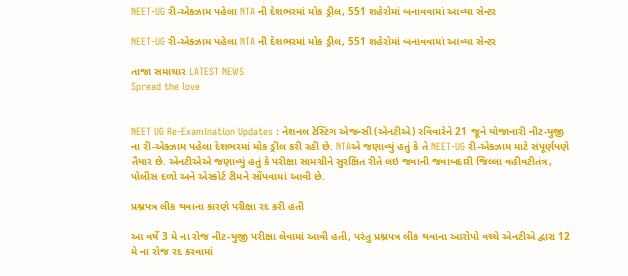NEET-UG રી-એક્ઝામ પહેલા NTA ની દેશભરમાં મોક ડ્રીલ, 551 શહેરોમાં બનાવવામાં આવ્યા સેન્ટર

NEET-UG રી-એક્ઝામ પહેલા NTA ની દેશભરમાં મોક ડ્રીલ, 551 શહેરોમાં બનાવવામાં આવ્યા સેન્ટર

તાજા સમાચાર LATEST NEWS
Spread the love


NEET UG Re-Examination Updates : નેશનલ ટેસ્ટિંગ એજન્સી (એનટીએ) રવિવારેને 21 જૂને યોજાનારી નીટ-યુજી ના રી-એક્ઝામ પહેલા દેશભરમાં મોક ડ્રીલ કરી રહી છે. NTAએ જણાવ્યું હતું કે તે NEET-UG રી-એક્ઝામ માટે સંપૂર્ણપણે તૈયાર છે. એનટીએએ જણાવ્યું હતું કે પરીક્ષા સામગ્રીને સુરક્ષિત રીતે લઇ જવાની જવાબદારી જિલ્લા વહીવટીતંત્ર, પોલીસ દળો અને એસ્કોર્ટ ટીમને સોંપવામાં આવી છે.

પ્રશ્નપત્ર લીક થવાના કારણે પરીક્ષા રદ કરી હતી

આ વર્ષે 3 મે ના રોજ નીટ-યુજી પરીક્ષા લેવામાં આવી હતી, પરંતુ પ્રશ્નપત્ર લીક થવાના આરોપો વચ્ચે એનટીએ દ્વારા 12 મે ના રોજ રદ કરવામાં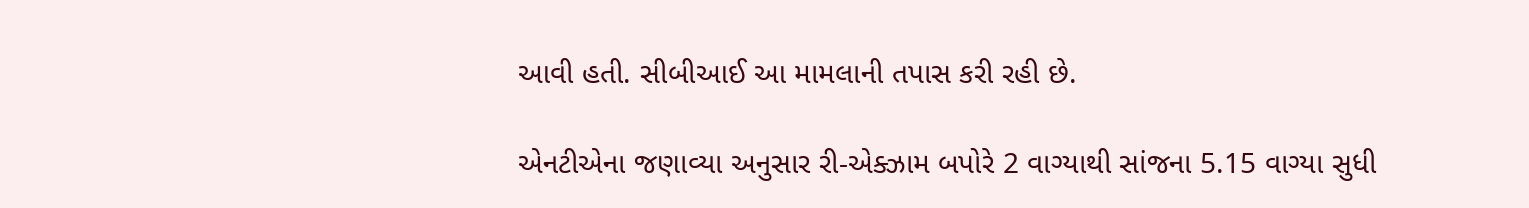આવી હતી. સીબીઆઈ આ મામલાની તપાસ કરી રહી છે.

એનટીએના જણાવ્યા અનુસાર રી-એક્ઝામ બપોરે 2 વાગ્યાથી સાંજના 5.15 વાગ્યા સુધી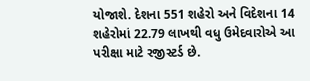યોજાશે. દેશના 551 શહેરો અને વિદેશના 14 શહેરોમાં 22.79 લાખથી વધુ ઉમેદવારોએ આ પરીક્ષા માટે રજીસ્ટર્ડ છે.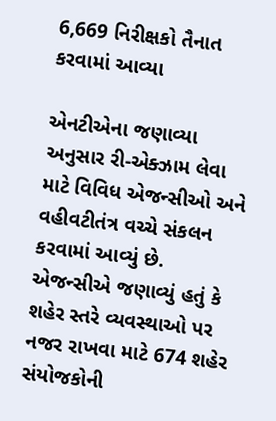6,669 નિરીક્ષકો તૈનાત કરવામાં આવ્યા

એનટીએના જણાવ્યા અનુસાર રી-એક્ઝામ લેવા માટે વિવિધ એજન્સીઓ અને વહીવટીતંત્ર વચ્ચે સંકલન કરવામાં આવ્યું છે. એજન્સીએ જણાવ્યું હતું કે શહેર સ્તરે વ્યવસ્થાઓ પર નજર રાખવા માટે 674 શહેર સંયોજકોની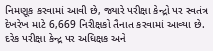નિમણૂક કરવામાં આવી છે, જ્યારે પરીક્ષા કેન્દ્રો પર સ્વતંત્ર દેખરેખ માટે 6,669 નિરીક્ષકો તૈનાત કરવામાં આવ્યા છે. દરેક પરીક્ષા કેન્દ્ર પર અધિક્ષક અને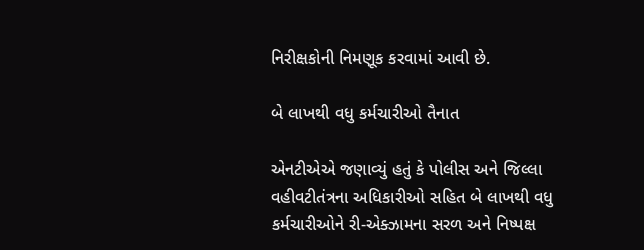નિરીક્ષકોની નિમણૂક કરવામાં આવી છે.

બે લાખથી વધુ કર્મચારીઓ તૈનાત

એનટીએએ જણાવ્યું હતું કે પોલીસ અને જિલ્લા વહીવટીતંત્રના અધિકારીઓ સહિત બે લાખથી વધુ કર્મચારીઓને રી-એક્ઝામના સરળ અને નિષ્પક્ષ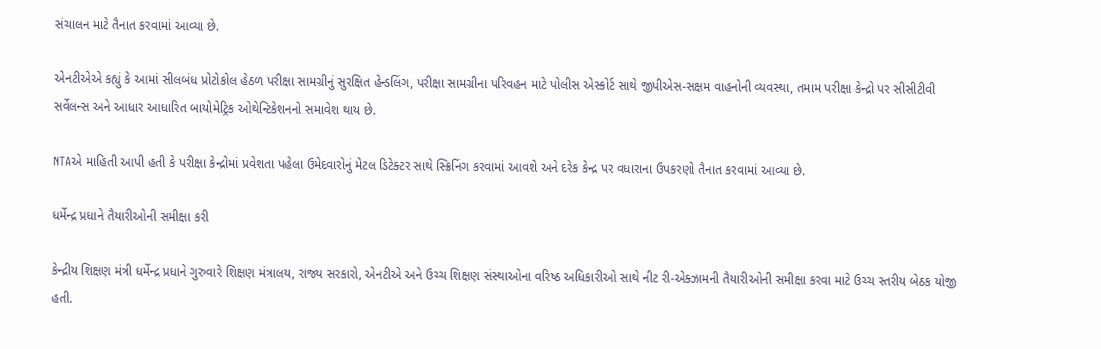સંચાલન માટે તૈનાત કરવામાં આવ્યા છે.

એનટીએએ કહ્યું કે આમાં સીલબંધ પ્રોટોકોલ હેઠળ પરીક્ષા સામગ્રીનું સુરક્ષિત હેન્ડલિંગ, પરીક્ષા સામગ્રીના પરિવહન માટે પોલીસ એસ્કોર્ટ સાથે જીપીએસ-સક્ષમ વાહનોની વ્યવસ્થા, તમામ પરીક્ષા કેન્દ્રો પર સીસીટીવી સર્વેલન્સ અને આધાર આધારિત બાયોમેટ્રિક ઓથેન્ટિકેશનનો સમાવેશ થાય છે.

NTAએ માહિતી આપી હતી કે પરીક્ષા કેન્દ્રોમાં પ્રવેશતા પહેલા ઉમેદવારોનું મેટલ ડિટેક્ટર સાથે સ્ક્રિનિંગ કરવામાં આવશે અને દરેક કેન્દ્ર પર વધારાના ઉપકરણો તૈનાત કરવામાં આવ્યા છે.

ધર્મેન્દ્ર પ્રધાને તૈયારીઓની સમીક્ષા કરી

કેન્દ્રીય શિક્ષણ મંત્રી ધર્મેન્દ્ર પ્રધાને ગુરુવારે શિક્ષણ મંત્રાલય, રાજ્ય સરકારો, એનટીએ અને ઉચ્ચ શિક્ષણ સંસ્થાઓના વરિષ્ઠ અધિકારીઓ સાથે નીટ રી-એક્ઝામની તૈયારીઓની સમીક્ષા કરવા માટે ઉચ્ચ સ્તરીય બેઠક યોજી હતી.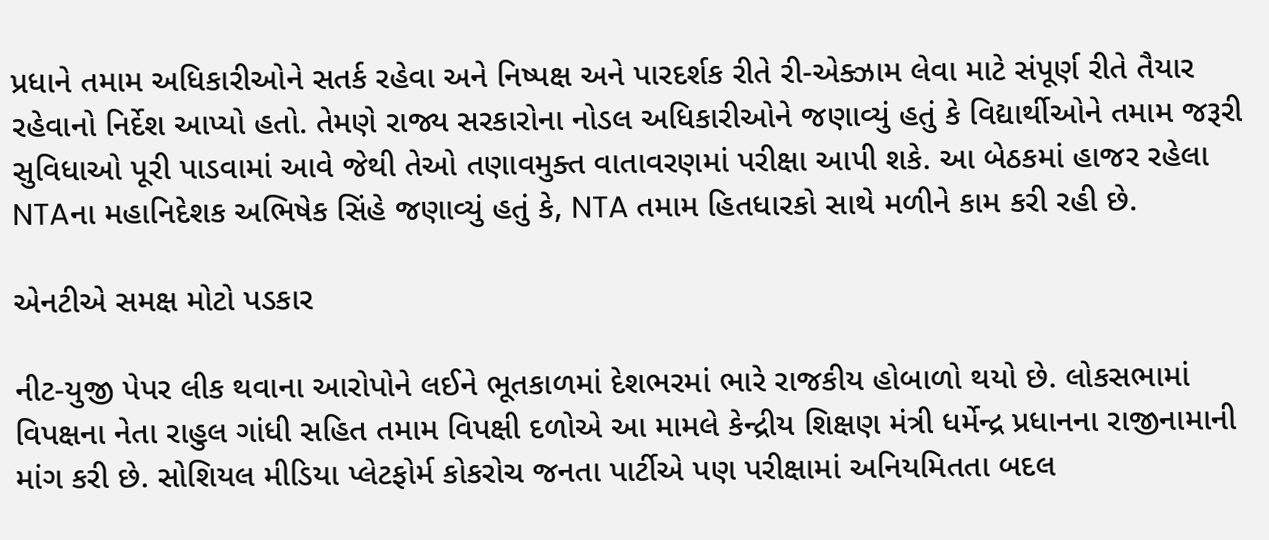પ્રધાને તમામ અધિકારીઓને સતર્ક રહેવા અને નિષ્પક્ષ અને પારદર્શક રીતે રી-એક્ઝામ લેવા માટે સંપૂર્ણ રીતે તૈયાર રહેવાનો નિર્દેશ આપ્યો હતો. તેમણે રાજ્ય સરકારોના નોડલ અધિકારીઓને જણાવ્યું હતું કે વિદ્યાર્થીઓને તમામ જરૂરી સુવિધાઓ પૂરી પાડવામાં આવે જેથી તેઓ તણાવમુક્ત વાતાવરણમાં પરીક્ષા આપી શકે. આ બેઠકમાં હાજર રહેલા NTAના મહાનિદેશક અભિષેક સિંહે જણાવ્યું હતું કે, NTA તમામ હિતધારકો સાથે મળીને કામ કરી રહી છે.

એનટીએ સમક્ષ મોટો પડકાર

નીટ-યુજી પેપર લીક થવાના આરોપોને લઈને ભૂતકાળમાં દેશભરમાં ભારે રાજકીય હોબાળો થયો છે. લોકસભામાં વિપક્ષના નેતા રાહુલ ગાંધી સહિત તમામ વિપક્ષી દળોએ આ મામલે કેન્દ્રીય શિક્ષણ મંત્રી ધર્મેન્દ્ર પ્રધાનના રાજીનામાની માંગ કરી છે. સોશિયલ મીડિયા પ્લેટફોર્મ કોકરોચ જનતા પાર્ટીએ પણ પરીક્ષામાં અનિયમિતતા બદલ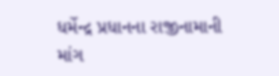ધર્મેન્દ્ર પ્રધાનના રાજીનામાની માંગ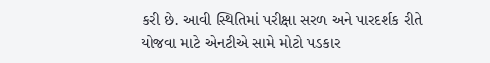કરી છે. આવી સ્થિતિમાં પરીક્ષા સરળ અને પારદર્શક રીતે યોજવા માટે એનટીએ સામે મોટો પડકાર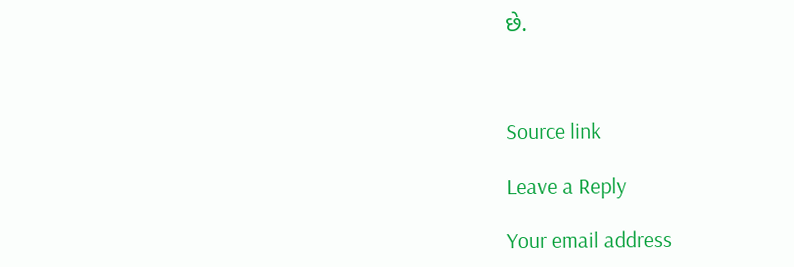છે.



Source link

Leave a Reply

Your email address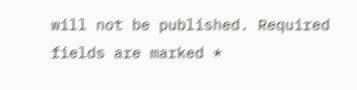will not be published. Required fields are marked *